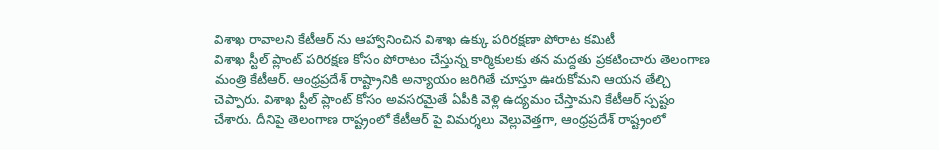విశాఖ రావాలని కేటీఆర్ ను ఆహ్వానించిన విశాఖ ఉక్కు పరిరక్షణా పోరాట కమిటీ
విశాఖ స్టీల్ ప్లాంట్ పరిరక్షణ కోసం పోరాటం చేస్తున్న కార్మికులకు తన మద్దతు ప్రకటించారు తెలంగాణ మంత్రి కేటీఆర్. ఆంధ్రప్రదేశ్ రాష్ట్రానికి అన్యాయం జరిగితే చూస్తూ ఊరుకోమని ఆయన తేల్చి చెప్పారు. విశాఖ స్టీల్ ప్లాంట్ కోసం అవసరమైతే ఏపీకి వెళ్లి ఉద్యమం చేస్తామని కేటీఆర్ స్పష్టం చేశారు. దీనిపై తెలంగాణ రాష్ట్రంలో కేటీఆర్ పై విమర్శలు వెల్లువెత్తగా, ఆంధ్రప్రదేశ్ రాష్ట్రంలో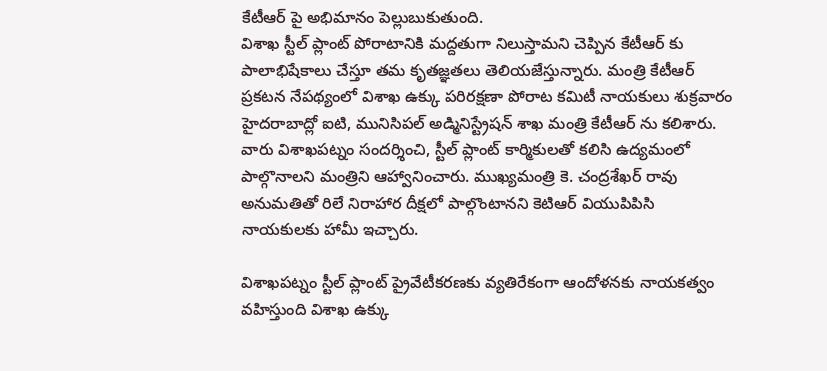కేటీఆర్ పై అభిమానం పెల్లుబుకుతుంది.
విశాఖ స్టీల్ ప్లాంట్ పోరాటానికి మద్దతుగా నిలుస్తామని చెప్పిన కేటీఆర్ కు పాలాభిషేకాలు చేస్తూ తమ కృతజ్ఞతలు తెలియజేస్తున్నారు. మంత్రి కేటీఆర్ ప్రకటన నేపథ్యంలో విశాఖ ఉక్కు పరిరక్షణా పోరాట కమిటీ నాయకులు శుక్రవారం హైదరాబాద్లో ఐటి, మునిసిపల్ అడ్మినిస్ట్రేషన్ శాఖ మంత్రి కేటీఆర్ ను కలిశారు. వారు విశాఖపట్నం సందర్శించి, స్టీల్ ప్లాంట్ కార్మికులతో కలిసి ఉద్యమంలో పాల్గొనాలని మంత్రిని ఆహ్వానించారు. ముఖ్యమంత్రి కె. చంద్రశేఖర్ రావు అనుమతితో రిలే నిరాహార దీక్షలో పాల్గొంటానని కెటిఆర్ వియుపిపిసి నాయకులకు హామీ ఇచ్చారు.

విశాఖపట్నం స్టీల్ ప్లాంట్ ప్రైవేటీకరణకు వ్యతిరేకంగా ఆందోళనకు నాయకత్వం వహిస్తుంది విశాఖ ఉక్కు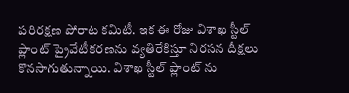పరిరక్షణ పోరాట కమిటీ. ఇక ఈ రోజు విశాఖ స్టీల్ ప్లాంట్ ప్రైవేటీకరణను వ్యతిరేకిస్తూ నిరసన దీక్షలు కొనసాగుతున్నాయి. విశాఖ స్టీల్ ప్లాంట్ ను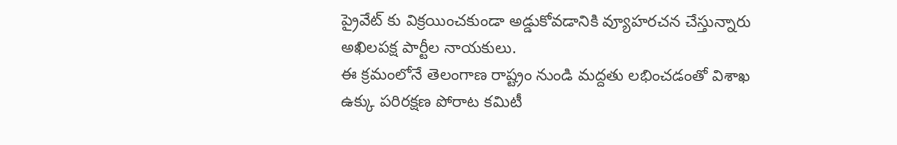ప్రైవేట్ కు విక్రయించకుండా అడ్డుకోవడానికి వ్యూహరచన చేస్తున్నారు అఖిలపక్ష పార్టీల నాయకులు.
ఈ క్రమంలోనే తెలంగాణ రాష్ట్రం నుండి మద్దతు లభించడంతో విశాఖ ఉక్కు పరిరక్షణ పోరాట కమిటీ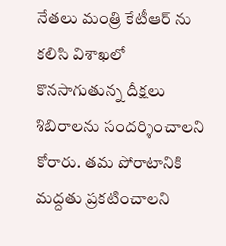నేతలు మంత్రి కేటీఆర్ ను కలిసి విశాఖలో కొనసాగుతున్న దీక్షలు శిబిరాలను సందర్శించాలని కోరారు. తమ పోరాటానికి మద్దతు ప్రకటించాలని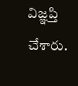విజ్ఞప్తి చేశారు.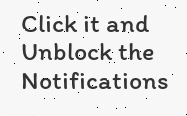Click it and Unblock the Notifications